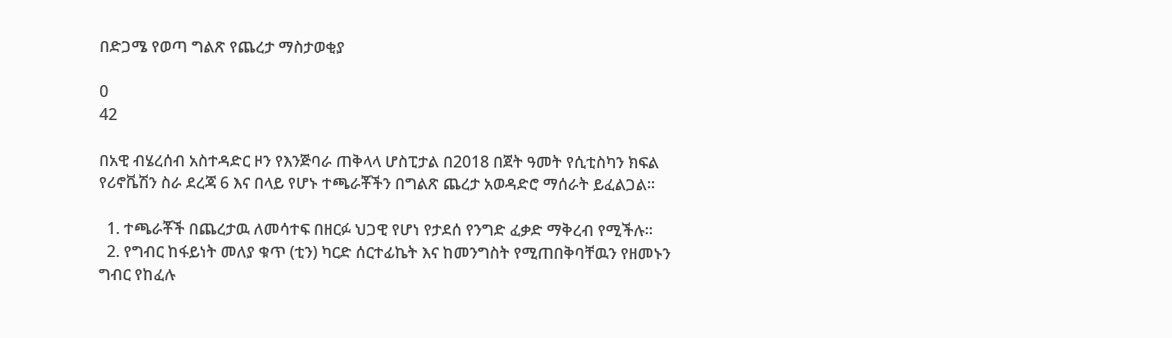በድጋሜ የወጣ ግልጽ የጨረታ ማስታወቂያ

0
42

በአዊ ብሄረሰብ አስተዳድር ዞን የእንጅባራ ጠቅላላ ሆስፒታል በ2018 በጀት ዓመት የሲቲስካን ክፍል የሪኖቬሽን ስራ ደረጃ 6 እና በላይ የሆኑ ተጫራቾችን በግልጽ ጨረታ አወዳድሮ ማሰራት ይፈልጋል፡፡

  1. ተጫራቾች በጨረታዉ ለመሳተፍ በዘርፉ ህጋዊ የሆነ የታደሰ የንግድ ፈቃድ ማቅረብ የሚችሉ፡፡
  2. የግብር ከፋይነት መለያ ቁጥ (ቲን) ካርድ ሰርተፊኬት እና ከመንግስት የሚጠበቅባቸዉን የዘመኑን ግብር የከፈሉ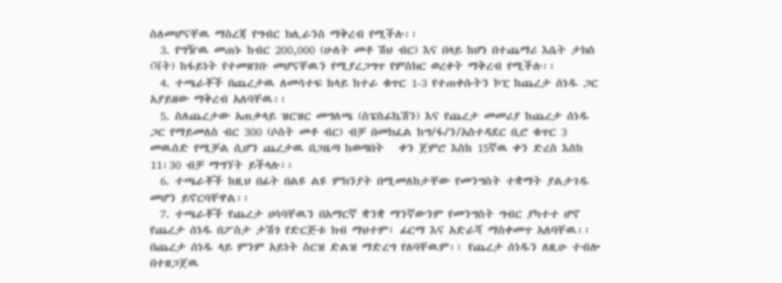ስለመሆናቸዉ ማስረጃ የግብር ክሊራንስ ማቅረብ የሚችሉ፡፡
  3. የግዥዉ መጠኑ ከብር 200,000 (ሁለት መቶ ሽህ ብር) እና በላይ ከሆነ በተጨማሪ እሴት ታክስ (ቫት) ከፋይነት የተመዘገቡ መሆናቸዉን የሚያረጋግጥ የምስክር ወረቀት ማቅረብ የሚችሉ፡፡
  4. ተጫራቾች በጨረታዉ ለመሳተፍ ከላይ ከተራ ቁጥር 1-3 የተጠቀሱትን ኮፒ ከጨረታ ሰነዱ ጋር አያይዘው ማቅረብ አለባቸዉ፡፡
  5. ስለጨረታው አጠቃላይ ዝርዝር መግለጫ (ስፔስፊኬሽን) እና የጨረታ መመሪያ ከጨረታ ሰነዱ ጋር የማይመለስ ብር 300 (ሶስት መቶ ብር) ብቻ በመክፈል ከግ/ፋ/ን/አስተዳደር ቢሮ ቁጥር 3 መዉሰድ የሚቻል ሲሆን ጨረታዉ በጋዜጣ ከወጣበት   ቀን ጀምሮ እስከ 15ኛዉ ቀን ድረስ እስከ 11፡30 ብቻ ማግኘት ይችላሉ፡፡
  6. ተጫራቾች ከዚህ በፊት በልዩ ልዩ ምክንያት በሚመለከታቸው የመንግስት ተቋማት ያልታገዱ መሆን ይኖርባቸዋል፡፡
  7. ተጫራቾች የጨረታ ሀሳባቸዉን በአማርኛ ቋንቋ ማንኛውንም የመንግስት ግብር ያካተተ ሆኖ የጨረታ ሰነዱ በፖስታ ታሽጎ የድርጅቱ ክብ ማህተም፣ ፊርማ እና አድራሻ ማስቀመጥ አለባቸዉ፡፡ በጨረታ ሰነዱ ላይ ምንም አይነት ስርዝ ድልዝ ማድረግ የለባቸዉም፡፡ የጨረታ ሰነዱን ለዚሁ ተብሎ በተዘጋጀዉ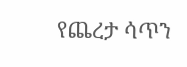የጨረታ ሳጥን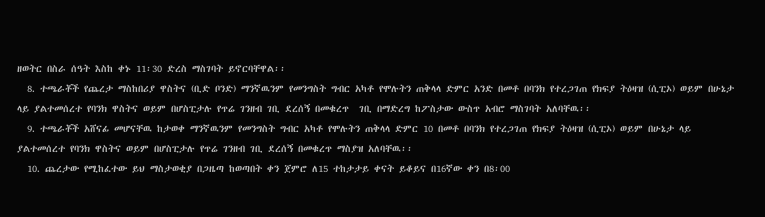ዘወትር በስራ ሰዓት እስከ ቀኑ 11፡30 ድረስ ማስገባት ይኖርባቸዋል፡፡
  8. ተጫራቾች የጨረታ ማስከበሪያ ዋስትና (ቢድ ቦንድ) ማንኛዉንም የመንግስት ግብር አካቶ የሞሉትን ጠቅላላ ድምር አንድ በመቶ በባንክ የተረጋገጠ የክፍያ ትዕዛዝ (ሲፒኦ) ወይም በሁኔታ ላይ ያልተመሰረተ የባንክ ዋስትና ወይም በሆስፒታሉ የጥሬ ገንዘብ ገቢ ደረሰኝ በመቁረጥ  ገቢ በማድረግ ከፖስታው ውስጥ አብሮ ማስገባት አለባቸዉ፡፡
  9. ተጫራቾች አሸናፊ መሆናቸዉ ከታወቀ ማንኛዉንም የመንግስት ግብር አካቶ የሞሉትን ጠቅላላ ድምር 10 በመቶ በባንክ የተረጋገጠ የክፍያ ትዕዛዝ (ሲፒኦ) ወይም በሁኔታ ላይ ያልተመሰረተ የባንክ ዋስትና ወይም በሆስፒታሉ የጥሬ ገንዘብ ገቢ ደረሰኝ በመቁረጥ ማስያዝ አለባቸዉ፡፡
  10. ጨረታው የሚከፈተው ይህ ማስታወቂያ በጋዜጣ ከወጣበት ቀን ጀምሮ ለ15 ተከታታይ ቀናት ይቆይና በ16ኛው ቀን በ8፡00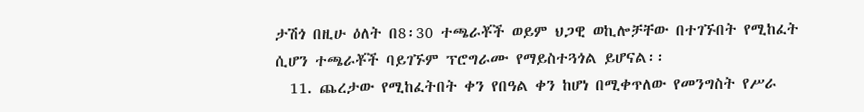ታሽጎ በዚሁ ዕለት በ8፡30 ተጫራቾች ወይም ህጋዊ ወኪሎቻቸው በተገኙበት የሚከፈት ሲሆን ተጫራቾች ባይገኙም ፕሮግራሙ የማይስተጓጎል ይሆናል፡፡
  11. ጨረታው የሚከፈትበት ቀን የበዓል ቀን ከሆነ በሚቀጥለው የመንግስት የሥራ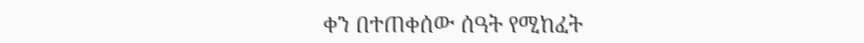ቀን በተጠቀሰው ሰዓት የሚከፈት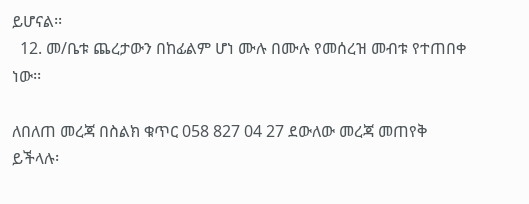ይሆናል፡፡
  12. መ/ቤቱ ጨረታውን በከፊልም ሆነ ሙሉ በሙሉ የመሰረዝ መብቱ የተጠበቀ ነው፡፡

ለበለጠ መረጃ በስልክ ቁጥር 058 827 04 27 ደውለው መረጃ መጠየቅ ይችላሉ፡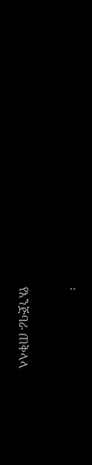፡

የእንጅባራ ጠቅላላ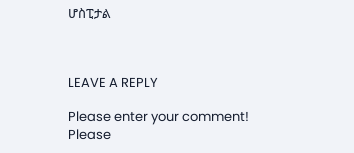ሆስፒታል



LEAVE A REPLY

Please enter your comment!
Please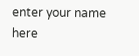enter your name here